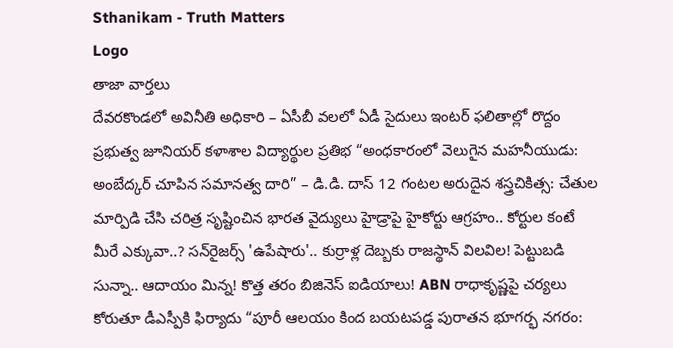Sthanikam - Truth Matters
Logo
తాజా వార్తలు
దేవరకొండలో అవినీతి అధికారి – ఏసీబీ వలలో ఏడీ సైదులు ఇంటర్ ఫలితాల్లో రొద్దం ప్రభుత్వ జూనియర్ కళాశాల విద్యార్థుల ప్రతిభ “అంధకారంలో వెలుగైన మహనీయుడు: అంబేద్కర్ చూపిన సమానత్వ దారి” – డి.డి. దాస్ 12 గంటల అరుదైన శస్త్రచికిత్స: చేతుల మార్పిడి చేసి చరిత్ర సృష్టించిన భారత వైద్యులు హైడ్రాపై హైకోర్టు ఆగ్రహం.. కోర్టుల కంటే మీరే ఎక్కువా..? సన్‌రైజర్స్ 'ఉపేషారు'.. కుర్రాళ్ల దెబ్బకు రాజస్థాన్ విలవిల! పెట్టుబడి సున్నా.. ఆదాయం మిన్న! కొత్త తరం బిజినెస్ ఐడియాలు! ABN రాధాకృష్ణపై చర్యలు కోరుతూ డీఎస్పీకి ఫిర్యాదు “పూరీ ఆలయం కింద బయటపడ్డ పురాతన భూగర్భ నగరం: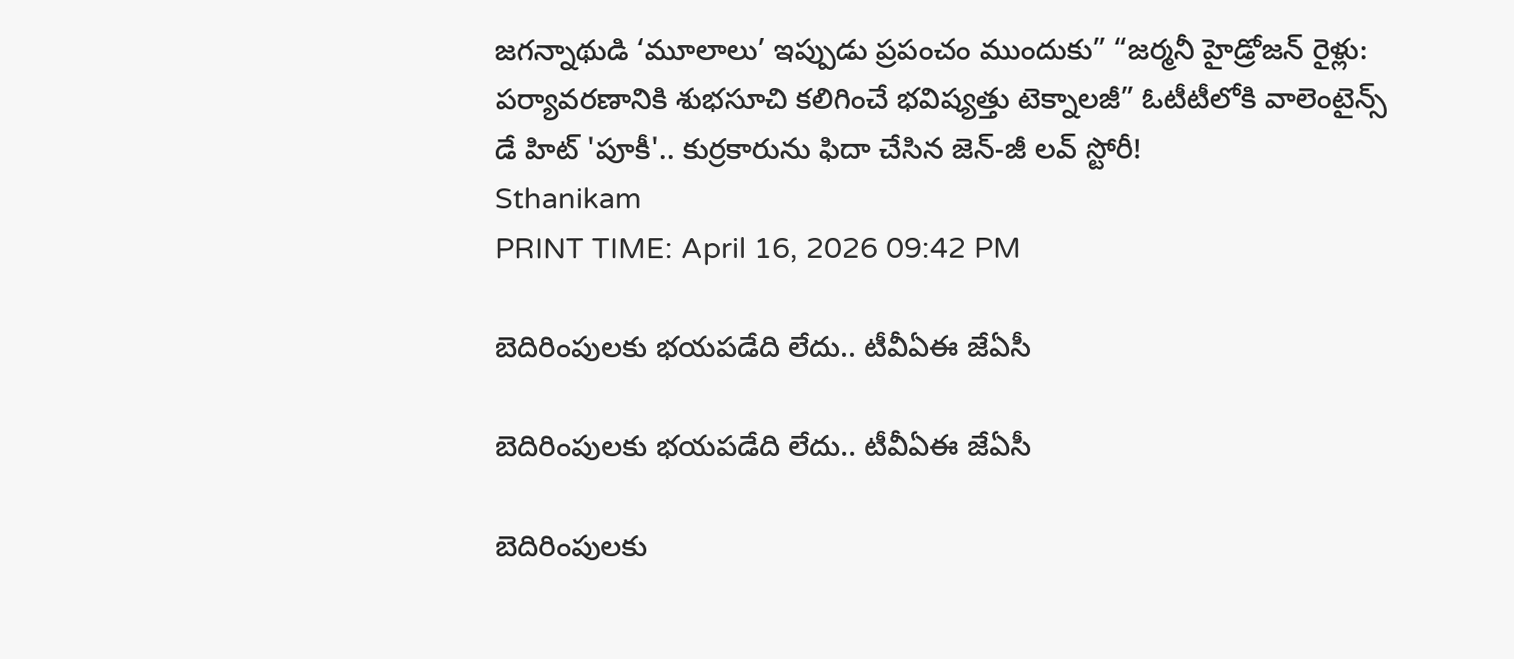జగన్నాథుడి ‘మూలాలు’ ఇప్పుడు ప్రపంచం ముందుకు” “జర్మనీ హైడ్రోజన్ రైళ్లు: పర్యావరణానికి శుభసూచి కలిగించే భవిష్యత్తు టెక్నాలజీ” ఓటీటీలోకి వాలెంటైన్స్ డే హిట్ 'పూకీ'.. కుర్రకారును ఫిదా చేసిన జెన్-జీ లవ్ స్టోరీ!
Sthanikam
PRINT TIME: April 16, 2026 09:42 PM

బెదిరింపులకు భయపడేది లేదు.. టీవీఏఈ జేఏసీ

బెదిరింపులకు భయపడేది లేదు.. టీవీఏఈ జేఏసీ

బెదిరింపులకు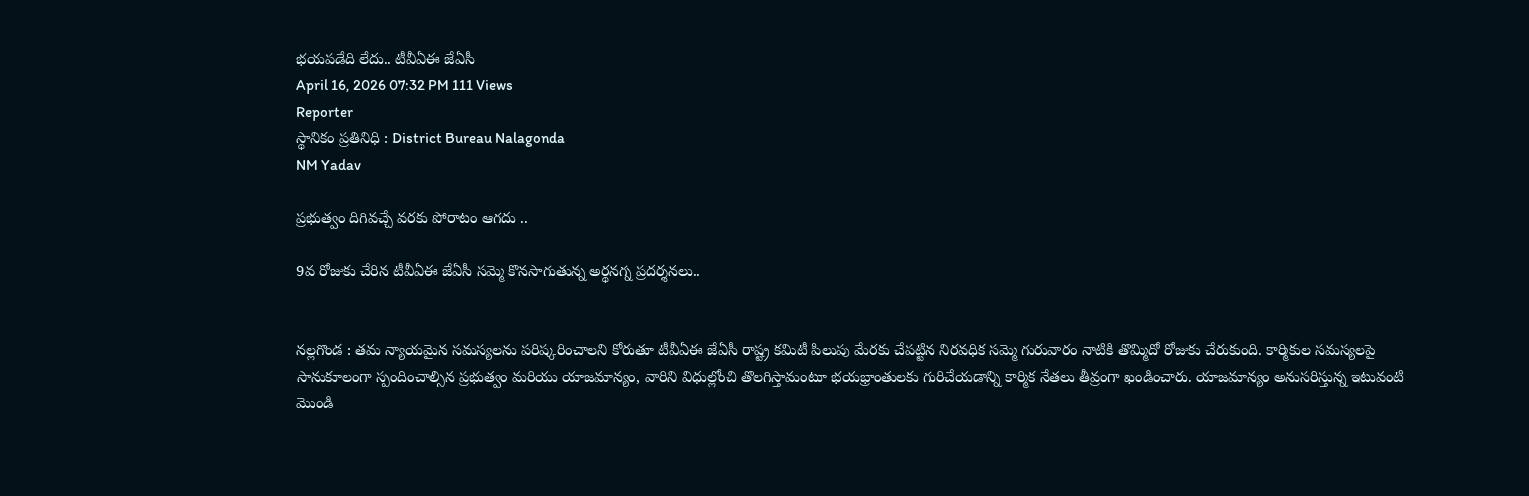భయపడేది లేదు.. టీవీఏఈ జేఏసీ
April 16, 2026 07:32 PM 111 Views
Reporter
స్థానికం ప్రతినిధి : District Bureau Nalagonda
NM Yadav

ప్రభుత్వం దిగివచ్చే వరకు పోరాటం ఆగదు ..

9వ రోజుకు చేరిన టీవీఏఈ జేఏసీ సమ్మె కొనసాగుతున్న అర్థనగ్న ప్రదర్శనలు..


నల్లగొండ : తమ న్యాయమైన సమస్యలను పరిష్కరించాలని కోరుతూ టీవీఏఈ జేఏసీ రాష్ట్ర కమిటీ పిలుపు మేరకు చేపట్టిన నిరవధిక సమ్మె గురువారం నాటికి తొమ్మిదో రోజుకు చేరుకుంది. కార్మికుల సమస్యలపై సానుకూలంగా స్పందించాల్సిన ప్రభుత్వం మరియు యాజమాన్యం, వారిని విధుల్లోంచి తొలగిస్తామంటూ భయభ్రాంతులకు గురిచేయడాన్ని కార్మిక నేతలు తీవ్రంగా ఖండించారు. యాజమాన్యం అనుసరిస్తున్న ఇటువంటి మొండి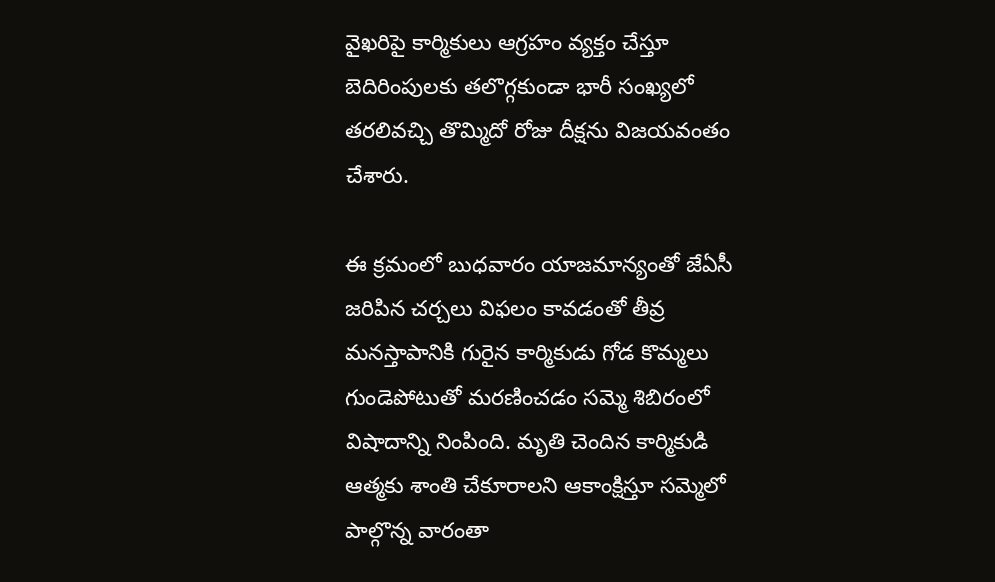వైఖరిపై కార్మికులు ఆగ్రహం వ్యక్తం చేస్తూ బెదిరింపులకు తలొగ్గకుండా భారీ సంఖ్యలో తరలివచ్చి తొమ్మిదో రోజు దీక్షను విజయవంతం చేశారు.

ఈ క్రమంలో బుధవారం యాజమాన్యంతో జేఏసీ జరిపిన చర్చలు విఫలం కావడంతో తీవ్ర మనస్తాపానికి గురైన కార్మికుడు గోడ కొమ్మలు గుండెపోటుతో మరణించడం సమ్మె శిబిరంలో విషాదాన్ని నింపింది. మృతి చెందిన కార్మికుడి ఆత్మకు శాంతి చేకూరాలని ఆకాంక్షిస్తూ సమ్మెలో పాల్గొన్న వారంతా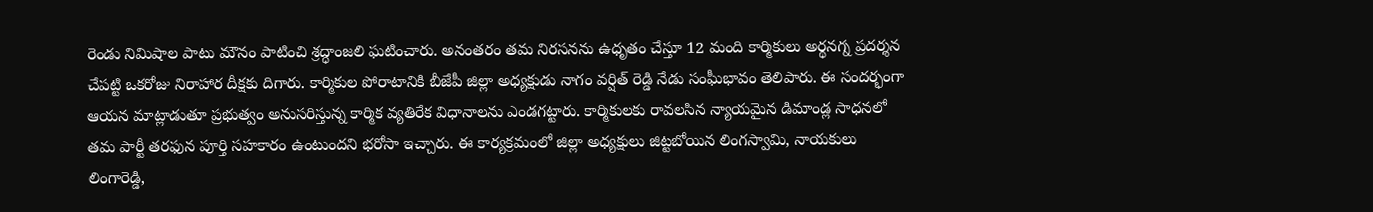రెండు నిమిషాల పాటు మౌనం పాటించి శ్రద్ధాంజలి ఘటించారు. అనంతరం తమ నిరసనను ఉధృతం చేస్తూ 12 మంది కార్మికులు అర్థనగ్న ప్రదర్శన చేపట్టి ఒకరోజు నిరాహార దీక్షకు దిగారు. కార్మికుల పోరాటానికి బీజేపీ జిల్లా అధ్యక్షుడు నాగం వర్షిత్ రెడ్డి నేడు సంఘీభావం తెలిపారు. ఈ సందర్భంగా ఆయన మాట్లాడుతూ ప్రభుత్వం అనుసరిస్తున్న కార్మిక వ్యతిరేక విధానాలను ఎండగట్టారు. కార్మికులకు రావలసిన న్యాయమైన డిమాండ్ల సాధనలో తమ పార్టీ తరఫున పూర్తి సహకారం ఉంటుందని భరోసా ఇచ్చారు. ఈ కార్యక్రమంలో జిల్లా అధ్యక్షులు జిట్టబోయిన లింగస్వామి, నాయకులు లింగారెడ్డి,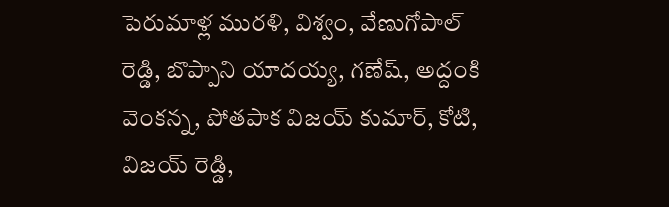పెరుమాళ్ల మురళి, విశ్వం, వేణుగోపాల్ రెడ్డి, బొప్పాని యాదయ్య, గణేష్, అద్దంకి వెంకన్న, పోతపాక విజయ్ కుమార్, కోటి, విజయ్ రెడ్డి,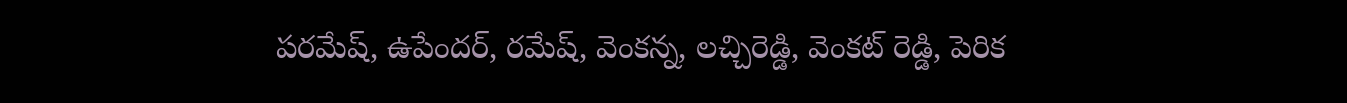పరమేష్, ఉపేందర్, రమేష్, వెంకన్న, లచ్చిరెడ్డి, వెంకట్ రెడ్డి, పెరిక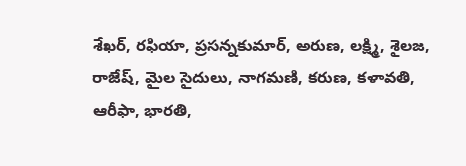శేఖర్, రఫియా, ప్రసన్నకుమార్, అరుణ, లక్ష్మి, శైలజ, రాజేష్, మైల సైదులు, నాగమణి, కరుణ, కళావతి, ఆరీఫా, భారతి,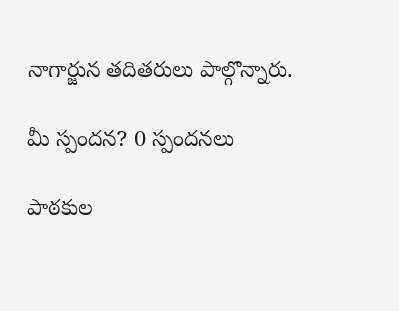నాగార్జున తదితరులు పాల్గొన్నారు.

మీ స్పందన? 0 స్పందనలు

పాఠకుల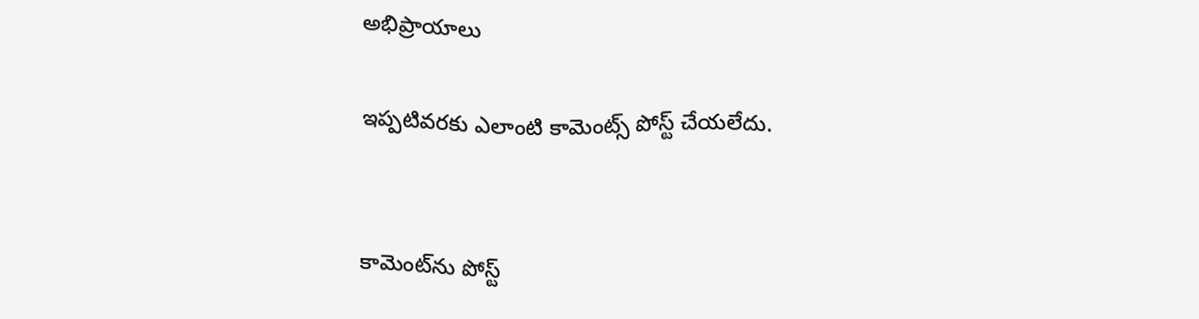అభిప్రాయాలు

ఇప్పటివరకు ఎలాంటి కామెంట్స్ పోస్ట్ చేయలేదు.


కామెంట్‌ను పోస్ట్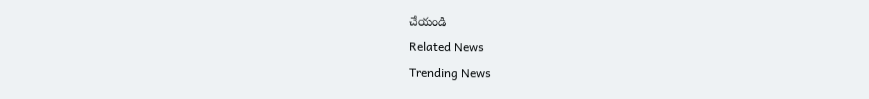చేయండి
Related News
Trending News